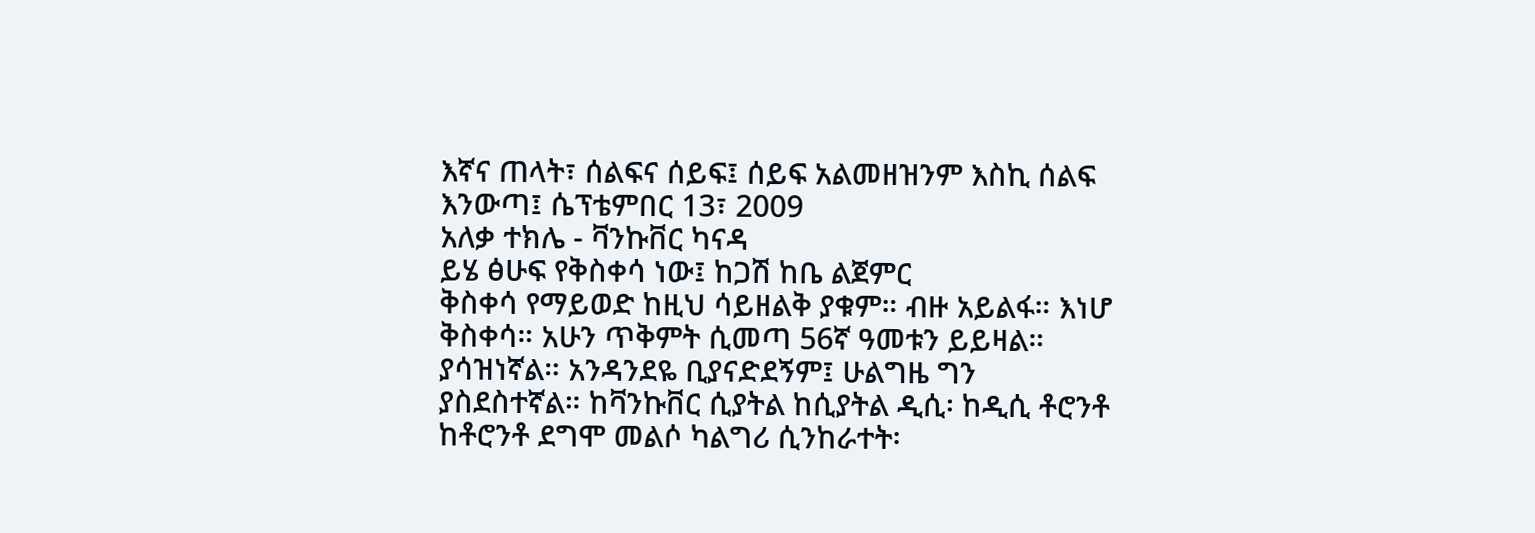እኛና ጠላት፣ ሰልፍና ሰይፍ፤ ሰይፍ አልመዘዝንም እስኪ ሰልፍ እንውጣ፤ ሴፕቴምበር 13፣ 2009
አለቃ ተክሌ - ቫንኩቨር ካናዳ
ይሄ ፅሁፍ የቅስቀሳ ነው፤ ከጋሽ ከቤ ልጀምር
ቅስቀሳ የማይወድ ከዚህ ሳይዘልቅ ያቁም። ብዙ አይልፋ። እነሆ ቅስቀሳ። አሁን ጥቅምት ሲመጣ 56ኛ ዓመቱን ይይዛል። ያሳዝነኛል። አንዳንደዬ ቢያናድደኝም፤ ሁልግዜ ግን ያስደስተኛል። ከቫንኩቨር ሲያትል ከሲያትል ዲሲ፡ ከዲሲ ቶሮንቶ ከቶሮንቶ ደግሞ መልሶ ካልግሪ ሲንከራተት፡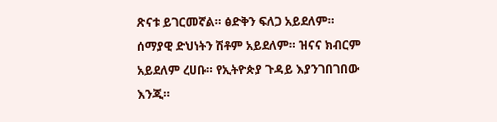ጽናቱ ይገርመኛል። ፅድቅን ፍለጋ አይደለም። ሰማያዊ ድህነትን ሽቶም አይደለም። ዝናና ክብርም አይደለም ረሀቡ። የኢትዮጵያ ጉዳይ እያንገበገበው እንጂ።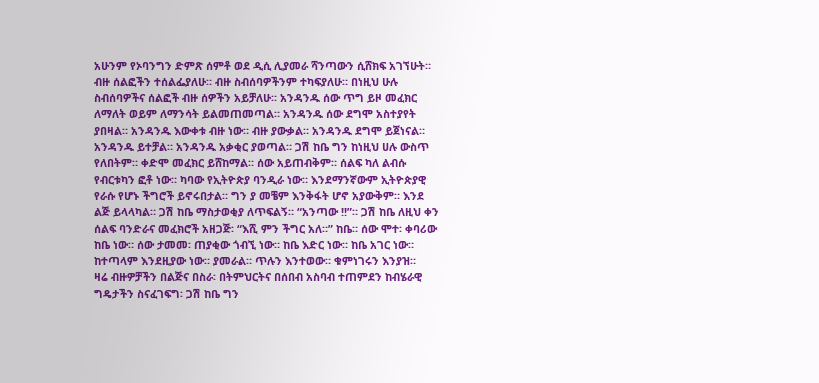አሁንም የኦባንግን ድምጽ ሰምቶ ወደ ዲሲ ሊያመራ ሻንጣውን ሲሸክፍ አገኘሁት። ብዙ ሰልፎችን ተሰልፌያለሁ። ብዙ ስብሰባዎችንም ተካፍያለሁ። በነዚህ ሁሉ ስብሰባዎችና ሰልፎች ብዙ ሰዎችን አይቻለሁ። አንዳንዱ ሰው ጥግ ይዞ መፈክር ለማለት ወይም ለማንሳት ይልመጠመጣል። አንዳንዱ ሰው ደግሞ አስተያየት ያበዛል። አንዳንዱ እውቀቱ ብዙ ነው። ብዙ ያውቃል። አንዳንዱ ደግሞ ይጀነናል። አንዳንዱ ይተቻል። አንዳንዱ አቃቂር ያወጣል። ጋሽ ከቤ ግን ከነዚህ ሀሉ ውስጥ የለበትም። ቀድሞ መፈክር ይሸከማል። ሰው አይጠብቅም። ሰልፍ ካለ ልብሱ የብርቱካን ፎቶ ነው። ካባው የኢትዮጵያ ባንዲራ ነው። እንደማንኛውም ኢትዮጵያዊ የራሱ የሆኑ ችግሮች ይኖሩበታል። ግን ያ መቼም እንቅፋት ሆኖ አያውቅም። እንደ ልጅ ይላላካል። ጋሽ ከቤ ማስታወቂያ ለጥፍልኝ። “አንጣው !!”። ጋሽ ከቤ ለዚህ ቀን ሰልፍ ባንድራና መፈክሮች አዘጋጅ፡ “እሺ ምን ችግር አለ።” ከቤ። ሰው ሞተ፡ ቀባሪው ከቤ ነው። ሰው ታመመ፡ ጠያቂው ጎብኚ ነው። ከቤ እድር ነው። ከቤ አገር ነው። ከተጣላም እንደዚያው ነው። ያመራል። ጥሉን እንተወው። ቁምነገሩን እንያዝ።
ዛሬ ብዙዎቻችን በልጅና በስራ፡ በትምህርትና በሰበብ አስባብ ተጠምደን ከብሄራዊ ግዴታችን ስናፈገፍግ፡ ጋሽ ከቤ ግን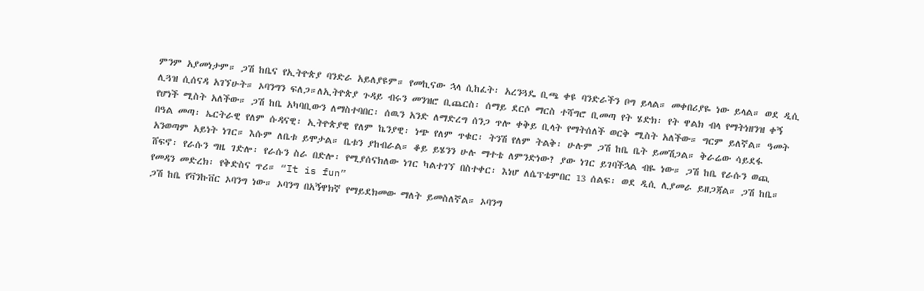ምንም አያመነታም። ጋሽ ከቤና የኢትዮጵያ ባንድራ አይለያዩም። የመኪናው ኋላ ሲከፈት፡ አረንጓዴ ቢጫ ቀዩ ባንድራችን ቦግ ይላል። መቀበሪያዬ ነው ይላል። ወደ ዲሲ ሊጓዝ ሲሰናዳ አገኘሁት። ኦባንግን ፍለጋ።ለኢትዮጵያ ጉዳይ ብሩን መንዝሮ ቢጨርስ፡ ሰማይ ደርሶ ማርስ ተሻግሮ ቢመጣ የት ሄድክ፡ የት ዋልክ ብላ የማትነዘንዝ ቀኝ የሆነች ሚስት አለችው። ጋሽ ከቤ አካባቢውን ለማስተባበር፡ ሰዉን አንድ ለማድረግ ሰንጋ ጥሎ ቀቅይ ቢላት የማትሰለች ወርቅ ሚስት አለችው። ግርም ይለኛል። ዓመት በዓል መጣ፡ ኤርትራዊ የለም ሱዳናዊ፡ ኢትዮጵያዊ የለም ኬንያዊ፡ ነጭ የለም ጥቁር፡ ትንሽ የለም ትልቅ፡ ሁሉም ጋሽ ከቤ ቤት ይመሽጋል። ቅራሬው ሳይደፋ አንወጣም አይነት ነገር። እሱም ለቤቱ ይሞታል። ቤቱን ያከብራል። ቆይ ይሄንን ሁሉ ማተቴ ለምንድነው? ያው ነገር ይገባችኋል ብዬ ነው። ጋሽ ከቤ የራሱን ወጪ ሸፍኖ፡ የራሱን ግዜ ገድሎ፡ የራሱን ስራ በድሎ፡ የሚያሰናክለው ነገር ካልተገኘ በስተቀር፡ እነሆ ለሴፕቴምበር 13 ሰልፍ፡ ወደ ዲሲ ሊያመራ ይዘጋጃል። ጋሽ ከቤ።
የመዳን መድረክ፡ የቅድስና ጥሪ። “It is fun”
ጋሽ ከቤ የቫንኩቨር ኦባንግ ነው። ኦባንግ በአኝዋክኛ የማይደክመው ማለት ይመስለኛል። ኦባንግ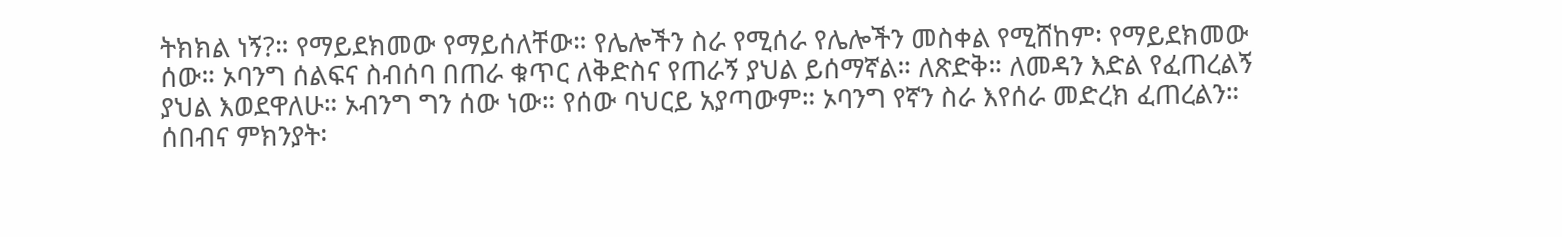ትክክል ነኝ?። የማይደክመው የማይሰለቸው። የሌሎችን ስራ የሚሰራ የሌሎችን መስቀል የሚሸከም፡ የማይደክመው ሰው። ኦባንግ ሰልፍና ስብሰባ በጠራ ቁጥር ለቅድስና የጠራኝ ያህል ይሰማኛል። ለጽድቅ። ለመዳን እድል የፈጠረልኝ ያህል እወደዋለሁ። ኦብንግ ግን ሰው ነው። የሰው ባህርይ አያጣውም። ኦባንግ የኛን ስራ እየሰራ መድረክ ፈጠረልን። ሰበብና ምክንያት፡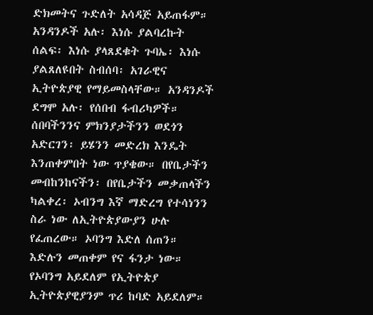ድክመትና ጉድለት አሳዳጅ አይጠፋም። አንዳንዶች አሉ፡ እነሱ ያልባረኩት ሰልፍ፡ እነሱ ያላጸደቁት ጉባኤ፡ እነሱ ያልጸለዩበት ስብሰባ፡ አገራዊና ኢትዮጵያዊ የማይመስላቸው። አንዳንዶች ደግሞ አሉ፡ የሰበብ ፋብሪካዎች። ሰበባችንንና ምክንያታችንን ወደጎን አድርገን፡ ይሄንን መድረክ እንዴት እንጠቀምበት ነው ጥያቄው። በየቤታችን መብከንከናችን፡ በየቤታችን መቃጠላችን ካልቀረ፡ ኦብንግ እኛ ማድረግ የተሳነንን ስራ ነው ለኢትዮጵያውያን ሁሉ የፈጠረው። ኦባንግ እድለ ሰጠን። እድሉን መጠቀም የና ፋንታ ነው።
የኦባንግ አይደለም የኢትዮጵያ ኢትዮጵያዊያንም ጥሪ ከባድ አይደለም።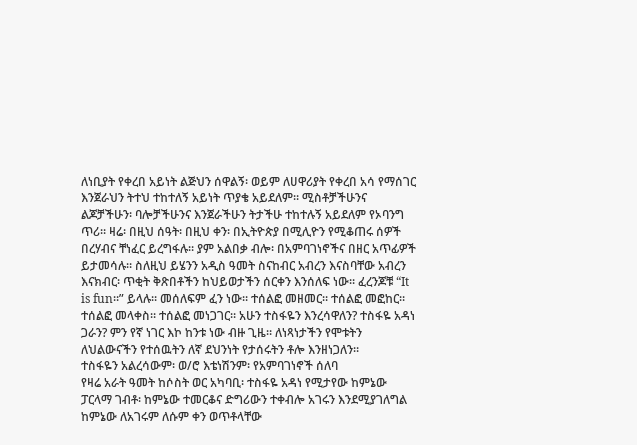ለነቢያት የቀረበ አይነት ልጅህን ሰዋልኝ፡ ወይም ለሀዋሪያት የቀረበ አሳ የማሰገር እንጀራህን ትተህ ተከተለኝ አይነት ጥያቄ አይደለም። ሚስቶቻችሁንና ልጆቻችሁን፡ ባሎቻችሁንና እንጀራችሁን ትታችሁ ተከተሉኝ አይደለም የኦባንግ ጥሪ። ዛሬ፡ በዚህ ሰዓት፡ በዚህ ቀን፡ በኢትዮጵያ በሚሊዮን የሚቆጠሩ ሰዎች በረሃብና ቸነፈር ይረግፋሉ። ያም አልበቃ ብሎ፡ በአምባገነኖችና በዘር አጥፊዎች ይታመሳሉ። ስለዚህ ይሄንን አዲስ ዓመት ስናከብር አብረን እናስባቸው አብረን እናክብር፡ ጥቂት ቅጽበቶችን ከህይወታችን ሰርቀን እንሰለፍ ነው። ፈረንጆቹ “It is fun።” ይላሉ። መሰለፍም ፈን ነው። ተሰልፎ መዘመር። ተሰልፎ መፎከር። ተሰልፎ መላቀስ። ተሰልፎ መነጋገር። አሁን ተስፋዬን እንረሳዋለን? ተስፋዬ አዳነ ጋራን? ምን የኛ ነገር እኮ ከንቱ ነው ብዙ ጊዜ። ለነጻነታችን የሞቱትን ለህልውናችን የተሰዉትን ለኛ ደህንነት የታሰሩትን ቶሎ እንዘነጋለን።
ተስፋዬን አልረሳውም፡ ወ/ሮ እቴነሽንም፡ የአምባገነኖች ሰለባ
የዛሬ አራት ዓመት ከሶስት ወር አካባቢ፡ ተስፋዬ አዳነ የሚታየው ከምኔው ፓርላማ ገብቶ፡ ከምኔው ተመርቆና ድግሪውን ተቀብሎ አገሩን እንደሚያገለግል ከምኔው ለአገሩም ለሱም ቀን ወጥቶላቸው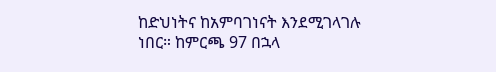ከድህነትና ከአምባገነናት እንደሚገላገሉ ነበር። ከምርጫ 97 በኋላ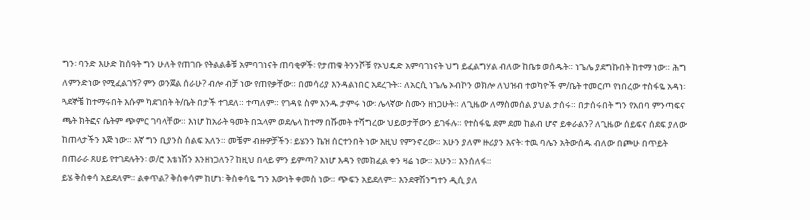ግን፡ ባንድ እሁድ ከሰዓት ግን ሁለት የጠገቡ የትልልቆቹ አምባገነናት ጠባቂዎች፡ የታጠቁ ትንንሾቹ የኦህዴድ አምባገነናት ህግ ይፈልግሃል ብለው ከቤቱ ወሰዱት። ነጌሌ ያደግኩበት ከተማ ነው። ሕግ ለምንድነው የሚፈልገኝ? ምን ወንጀል ሰራሁ? ብሎ ብቻ ነው የጠየቃቸው። በመሳሪያ እንዳልነበር አደረጉት። ለአርሲ ነጌሌ ኦብኮን ወክሎ ለህዝብ ተወካዮች ም/ቤት ተመርጦ የነበረው ተስፋዬ አዳነ፡ ጓደኞቼ ከተማሩበት እሱም ካደገበት ት/ቤት በታች ተገደለ። ተጣለም። የገዳዩ ስም አንዱ ታምሩ ነው፡ ሌላኛው ስሙን ዘነጋሁት። ለጊዜው ለማስመሰል ያህል ታሰሩ። በታሰሩበት ግን የአበባ ምንጣፍና ጫት ክትፎና ሴትም ጭምር ገባላቸው። እነሆ ከአራት ዓመት በኋላም ወደሌላ ከተማ በሹመት ተሻግረው ህይወታቸውን ይገፋሉ። የተስፋዬ ደም ደመ ከልብ ሆኖ ይቀራልን? ለጊዜው ሰይፍና ሰደፍ ያለው ከጠላታችን እጅ ነው። እኛ ግን ቢያንስ ሰልፍ አለን። መቼም ብዙዎቻችን፡ ይሄንን ኬዝ ሰርተንበት ነው እዚህ የምንኖረው። አሁን ያለም ዙሪያን እናት፡ ተዉ ባሌን አትውሰዱ ብለው በጮሁ በጥይት በጠራራ ጸሀይ የተገደሉትን፡ ወ/ሮ እቴነሽን እንዘነጋለን? ከዚህ በላይ ምን ይምጣ? እነሆ እዳን የመክፈል ቀን ዛሬ ነው። አሁን። እንሰለፋ።
ይሄ ቅስቀሳ አይደለም። ልቀጥል? ቅስቀሳም ከሆነ፡ ቅስቀሳዬ ግን እውነት ቀመስ ነው። ጭፍን አይደለም። እንደዋሽንግተን ዲሲ ያለ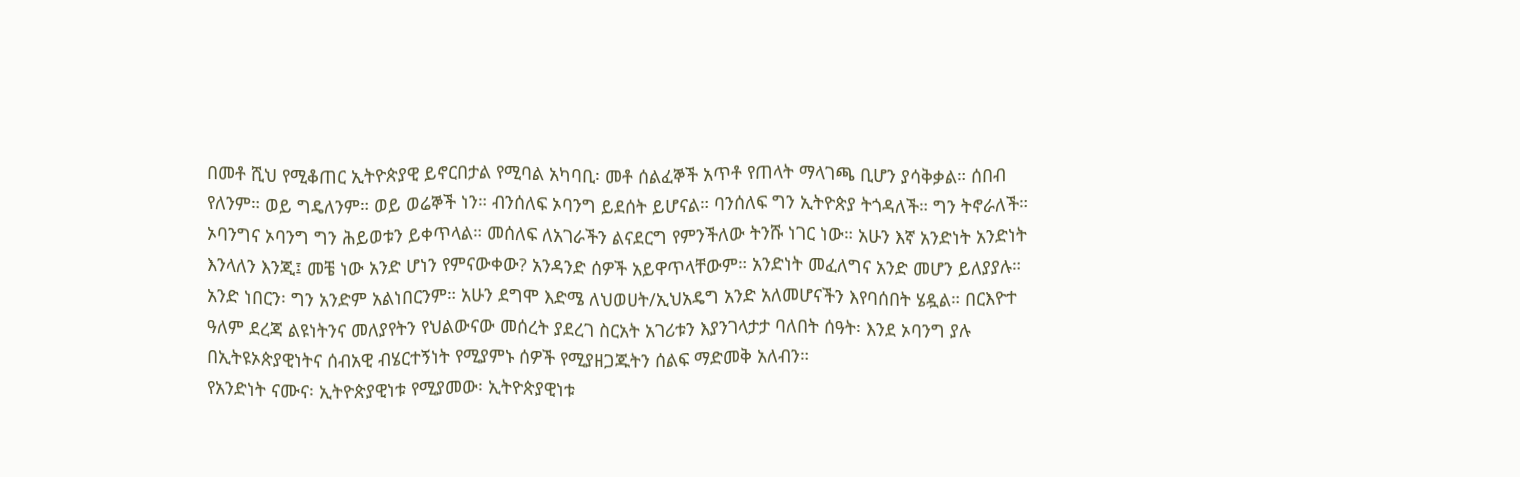በመቶ ሺህ የሚቆጠር ኢትዮጵያዊ ይኖርበታል የሚባል አካባቢ፡ መቶ ሰልፈኞች አጥቶ የጠላት ማላገጫ ቢሆን ያሳቅቃል። ሰበብ የለንም። ወይ ግዴለንም። ወይ ወሬኞች ነን። ብንሰለፍ ኦባንግ ይደሰት ይሆናል። ባንሰለፍ ግን ኢትዮጵያ ትጎዳለች። ግን ትኖራለች። ኦባንግና ኦባንግ ግን ሕይወቱን ይቀጥላል። መሰለፍ ለአገራችን ልናደርግ የምንችለው ትንሹ ነገር ነው። አሁን እኛ አንድነት አንድነት እንላለን እንጂ፤ መቼ ነው አንድ ሆነን የምናውቀው? አንዳንድ ሰዎች አይዋጥላቸውም። አንድነት መፈለግና አንድ መሆን ይለያያሉ። አንድ ነበርን፡ ግን አንድም አልነበርንም። አሁን ደግሞ እድሜ ለህወሀት/ኢህአዴግ አንድ አለመሆናችን እየባሰበት ሄዷል። በርእዮተ ዓለም ደረጃ ልዩነትንና መለያየትን የህልውናው መሰረት ያደረገ ስርአት አገሪቱን እያንገላታታ ባለበት ሰዓት፡ እንደ ኦባንግ ያሉ በኢትዩኦጵያዊነትና ሰብአዊ ብሄርተኝነት የሚያምኑ ሰዎች የሚያዘጋጁትን ሰልፍ ማድመቅ አለብን።
የአንድነት ናሙና፡ ኢትዮጵያዊነቱ የሚያመው፡ ኢትዮጵያዊነቱ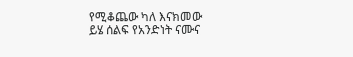የሚቆጨው ካለ እናክመው
ይሄ ሰልፍ የአንድነት ናሙና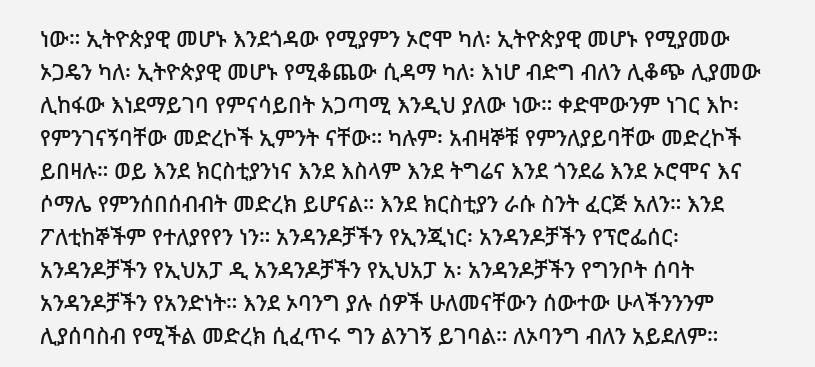ነው። ኢትዮጵያዊ መሆኑ እንደጎዳው የሚያምን ኦሮሞ ካለ፡ ኢትዮጵያዊ መሆኑ የሚያመው ኦጋዴን ካለ፡ ኢትዮጵያዊ መሆኑ የሚቆጨው ሲዳማ ካለ፡ እነሆ ብድግ ብለን ሊቆጭ ሊያመው ሊከፋው እነደማይገባ የምናሳይበት አጋጣሚ እንዲህ ያለው ነው። ቀድሞውንም ነገር እኮ፡ የምንገናኝባቸው መድረኮች ኢምንት ናቸው። ካሉም፡ አብዛኞቹ የምንለያይባቸው መድረኮች ይበዛሉ። ወይ እንደ ክርስቲያንነና እንደ እስላም እንደ ትግሬና እንደ ጎንደሬ እንደ ኦሮሞና እና ሶማሌ የምንሰበሰብብት መድረክ ይሆናል። እንደ ክርስቲያን ራሱ ስንት ፈርጅ አለን። እንደ ፖለቲከኞችም የተለያየየን ነን። አንዳንዶቻችን የኢንጂነር፡ አንዳንዶቻችን የፕሮፌሰር፡ አንዳንዶቻችን የኢህአፓ ዲ አንዳንዶቻችን የኢህአፓ አ፡ አንዳንዶቻችን የግንቦት ሰባት አንዳንዶቻችን የአንድነት። እንደ ኦባንግ ያሉ ሰዎች ሁለመናቸውን ሰውተው ሁላችንንንም ሊያሰባስብ የሚችል መድረክ ሲፈጥሩ ግን ልንገኝ ይገባል። ለኦባንግ ብለን አይደለም።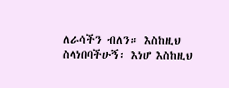ለራሳችን ብለን። እስከዚህ ስላነበባችሁኝ፡ እነሆ እስከዚህ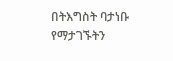በትእግስት ባታነቡ የማታገኙትን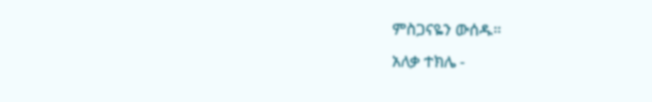ምስጋናዬን ውሰዱ።
አለቃ ተክሌ -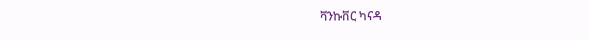ቫንኩቨር ካናዳ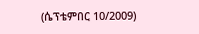(ሴፕቴምበር 10/2009)